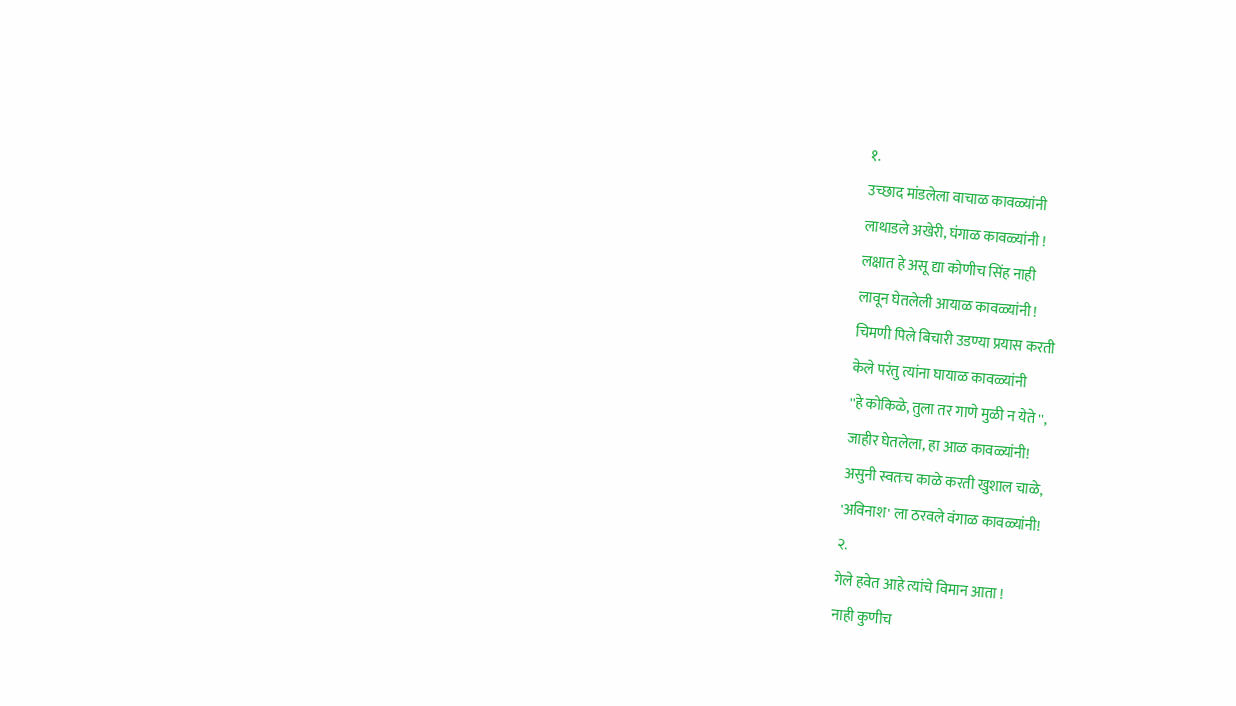१.
उच्छाद मांडलेला वाचाळ कावळ्यांनी
लाथाडले अखेरी, घंगाळ कावळ्यांनी !
लक्षात हे असू द्या कोणीच सिंह नाही
लावून घेतलेली आयाळ कावळ्यांनी !
चिमणी पिले बिचारी उडण्या प्रयास करती
केले परंतु त्यांना घायाळ कावळ्यांनी
''हे कोकिळे, तुला तर गाणे मुळी न येते '',
जाहीर घेतलेला, हा आळ कावळ्यांनी!
असुनी स्वतःच काळे करती खुशाल चाळे,
'अविनाश' ला ठरवले वंगाळ कावळ्यांनी!
२.
गेले हवेत आहे त्यांचे विमान आता !
नाही कुणीच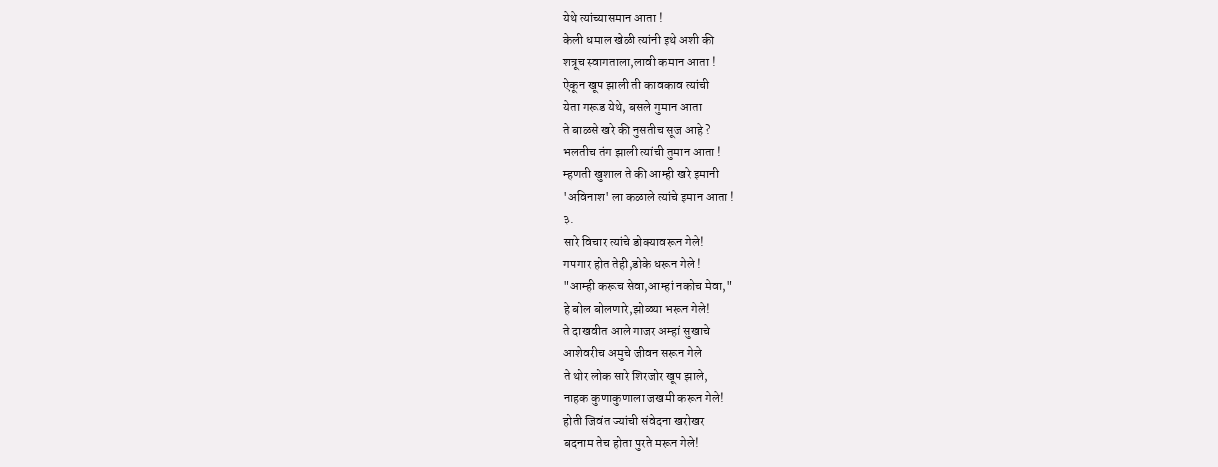येथे त्यांच्यासमान आता !
केली धमाल खेळी त्यांनी इथे अशी की
शत्रूच स्वागताला,लावी कमान आता !
ऐकून खूप झाली ती कावकाव त्यांची
येता गरूड येथे, बसले गुमान आता
ते बाळसे खरे की नुसतीच सूज आहे ?
भलतीच तंग झाली त्यांची तुमान आता !
म्हणती खुशाल ते की आम्ही खरे इमानी
'अविनाश' ला कळाले त्यांचे इमान आता !
३.
सारे विचार त्यांचे डोक्यावरून गेले!
गपगार होत तेही,डोके धरून गेले !
"आम्ही करूच सेवा,आम्हां नकोच मेवा,"
हे बोल बोलणारे,झोळ्या भरून गेले!
ते दाखवीत आले गाजर अम्हां सुखाचे
आशेवरीच अमुचे जीवन सरून गेले
ते थोर लोक सारे शिरजोर खूप झाले,
नाहक कुणाकुणाला जखमी करून गेले!
होती जिवंत ज्यांची संवेदना खरोखर
बदनाम तेच होता पुरते मरून गेले!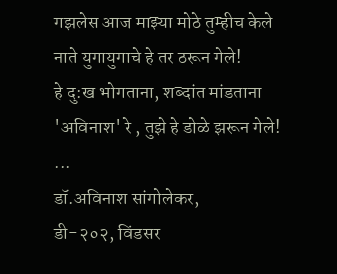गझलेस आज माझ्या मोठे तुम्हीच केले
नाते युगायुगाचे हे तर ठरून गेले!
हे दु:ख भोगताना, शब्दांत मांडताना
'अविनाश' रे , तुझे हे डोळे झरून गेले!
...
डॉ.अविनाश सांगोलेकर,
डी-२०२, विंडसर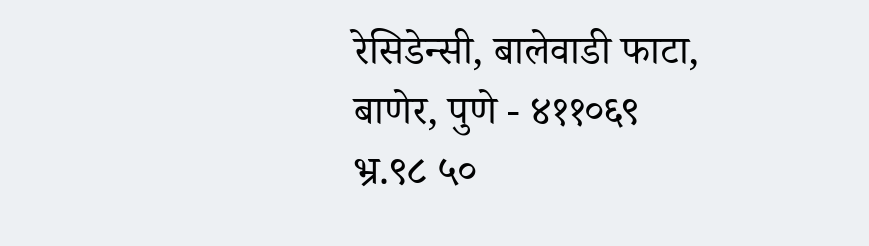रेसिडेन्सी, बालेवाडी फाटा, बाणेर, पुणे - ४११०६९
भ्र.९८ ५०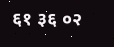६१ ३६ ०२